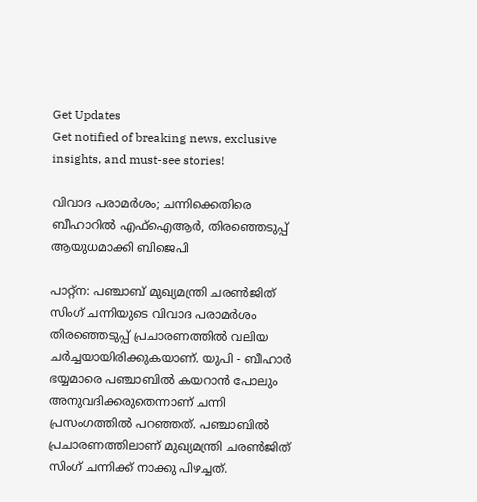Get Updates
Get notified of breaking news, exclusive insights, and must-see stories!

വിവാദ പരാമര്‍ശം; ചന്നിക്കെതിരെ ബീഹാറില്‍ എഫ്‌ഐആര്‍, തിരഞ്ഞെടുപ്പ് ആയുധമാക്കി ബിജെപി

പാറ്റ്‌ന: പഞ്ചാബ് മുഖ്യമന്ത്രി ചരണ്‍ജിത് സിംഗ് ചന്നിയുടെ വിവാദ പരാമര്‍ശം തിരഞ്ഞെടുപ്പ് പ്രചാരണത്തില്‍ വലിയ ചര്‍ച്ചയായിരിക്കുകയാണ്. യുപി - ബീഹാര്‍ ഭയ്യമാരെ പഞ്ചാബില്‍ കയറാന്‍ പോലും അനുവദിക്കരുതെന്നാണ് ചന്നി പ്രസംഗത്തില്‍ പറഞ്ഞത്. പഞ്ചാബില്‍ പ്രചാരണത്തിലാണ് മുഖ്യമന്ത്രി ചരണ്‍ജിത് സിംഗ് ചന്നിക്ക് നാക്കു പിഴച്ചത്.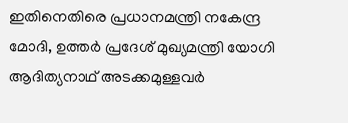ഇതിനെതിരെ പ്രധാനമന്ത്രി നകേന്ദ്ര മോദി, ഉത്തര്‍ പ്രദേശ് മുഖ്യമന്ത്രി യോഗി ആദിത്യനാഥ് അടക്കമുള്ളവര്‍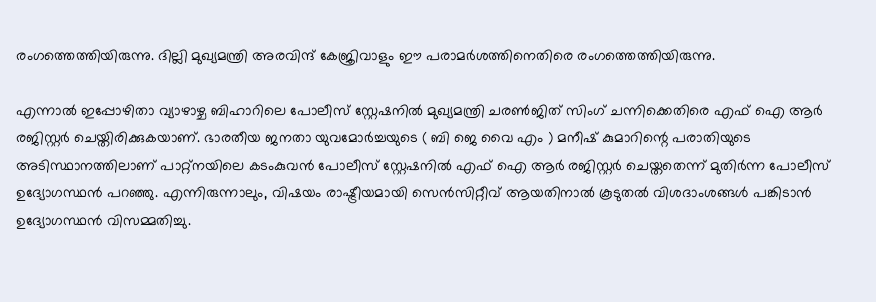രംഗത്തെത്തിയിരുന്നു. ദില്ലി മുഖ്യമന്ത്രി അരവിന്ദ് കേജ്രിവാളും ഈ പരാമര്‍ശത്തിനെതിരെ രംഗത്തെത്തിയിരുന്നു.

എന്നാല്‍ ഇപ്പോഴിതാ വ്യാഴാഴ്ച ബിഹാറിലെ പോലീസ് സ്റ്റേഷനില്‍ മുഖ്യമന്ത്രി ചരണ്‍ജിത് സിംഗ് ചന്നിക്കെതിരെ എഫ് ഐ ആര്‍ രജിസ്റ്റര്‍ ചെയ്തിരിക്കുകയാണ്. ഭാരതീയ ജനതാ യുവമോര്‍ച്ചയുടെ ( ബി ജെ വൈ എം ) മനീഷ് കുമാറിന്റെ പരാതിയുടെ അടിസ്ഥാനത്തിലാണ് പാറ്റ്‌നയിലെ കടംകുവന്‍ പോലീസ് സ്റ്റേഷനില്‍ എഫ് ഐ ആര്‍ രജിസ്റ്റര്‍ ചെയ്തതെന്ന് മുതിര്‍ന്ന പോലീസ് ഉദ്യോഗസ്ഥന്‍ പറഞ്ഞു. എന്നിരുന്നാലും, വിഷയം രാഷ്ട്രീയമായി സെന്‍സിറ്റീവ് ആയതിനാല്‍ കൂടുതല്‍ വിശദാംശങ്ങള്‍ പങ്കിടാന്‍ ഉദ്യോഗസ്ഥന്‍ വിസമ്മതിച്ചു.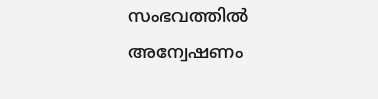സംഭവത്തില്‍ അന്വേഷണം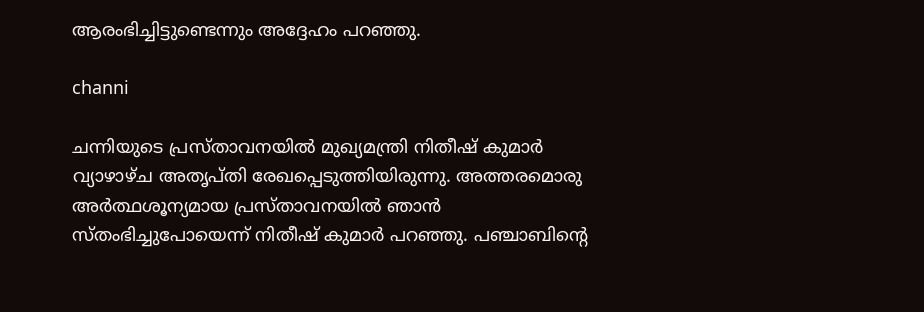ആരംഭിച്ചിട്ടുണ്ടെന്നും അദ്ദേഹം പറഞ്ഞു.

channi

ചന്നിയുടെ പ്രസ്താവനയില്‍ മുഖ്യമന്ത്രി നിതീഷ് കുമാര്‍ വ്യാഴാഴ്ച അതൃപ്തി രേഖപ്പെടുത്തിയിരുന്നു. അത്തരമൊരു അര്‍ത്ഥശൂന്യമായ പ്രസ്താവനയില്‍ ഞാന്‍ സ്തംഭിച്ചുപോയെന്ന് നിതീഷ് കുമാര്‍ പറഞ്ഞു. പഞ്ചാബിന്റെ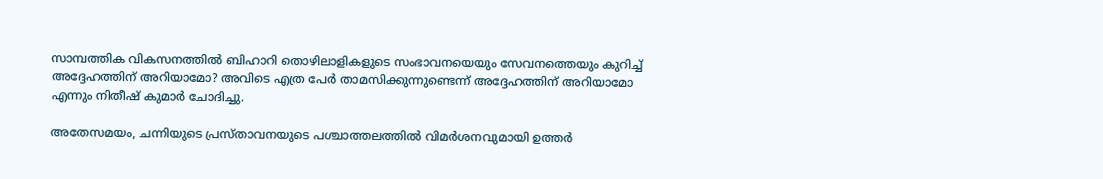സാമ്പത്തിക വികസനത്തില്‍ ബിഹാറി തൊഴിലാളികളുടെ സംഭാവനയെയും സേവനത്തെയും കുറിച്ച് അദ്ദേഹത്തിന് അറിയാമോ? അവിടെ എത്ര പേര്‍ താമസിക്കുന്നുണ്ടെന്ന് അദ്ദേഹത്തിന് അറിയാമോ എന്നും നിതീഷ് കുമാര്‍ ചോദിച്ചു.

അതേസമയം, ചന്നിയുടെ പ്രസ്താവനയുടെ പശ്ചാത്തലത്തില്‍ വിമര്‍ശനവുമായി ഉത്തര്‍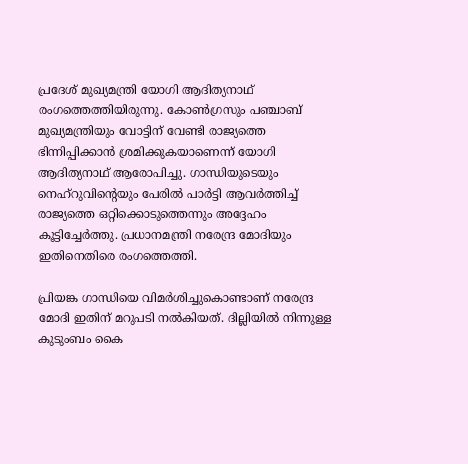പ്രദേശ് മുഖ്യമന്ത്രി യോഗി ആദിത്യനാഥ് രംഗത്തെത്തിയിരുന്നു. കോണ്‍ഗ്രസും പഞ്ചാബ് മുഖ്യമന്ത്രിയും വോട്ടിന് വേണ്ടി രാജ്യത്തെ ഭിന്നിപ്പിക്കാന്‍ ശ്രമിക്കുകയാണെന്ന് യോഗി ആദിത്യനാഥ് ആരോപിച്ചു. ഗാന്ധിയുടെയും നെഹ്‌റുവിന്റെയും പേരില്‍ പാര്‍ട്ടി ആവര്‍ത്തിച്ച് രാജ്യത്തെ ഒറ്റിക്കൊടുത്തെന്നും അദ്ദേഹം കൂട്ടിച്ചേര്‍ത്തു. പ്രധാനമന്ത്രി നരേന്ദ്ര മോദിയും ഇതിനെതിരെ രംഗത്തെത്തി.

പ്രിയങ്ക ഗാന്ധിയെ വിമര്‍ശിച്ചുകൊണ്ടാണ് നരേന്ദ്ര മോദി ഇതിന് മറുപടി നല്‍കിയത്. ദില്ലിയില്‍ നിന്നുള്ള കുടുംബം കൈ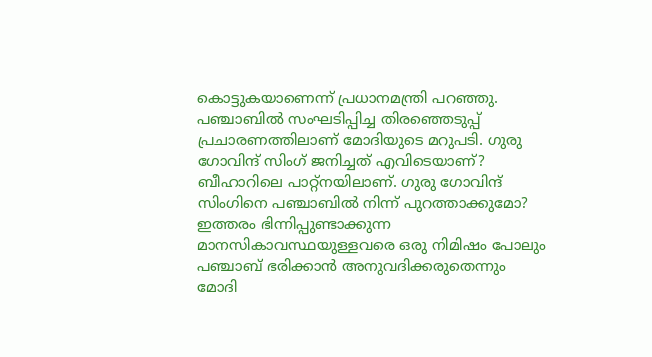കൊട്ടുകയാണെന്ന് പ്രധാനമന്ത്രി പറഞ്ഞു. പഞ്ചാബില്‍ സംഘടിപ്പിച്ച തിരഞ്ഞെടുപ്പ് പ്രചാരണത്തിലാണ് മോദിയുടെ മറുപടി. ഗുരു ഗോവിന്ദ് സിംഗ് ജനിച്ചത് എവിടെയാണ്? ബീഹാറിലെ പാറ്റ്നയിലാണ്. ഗുരു ഗോവിന്ദ് സിംഗിനെ പഞ്ചാബില്‍ നിന്ന് പുറത്താക്കുമോ? ഇത്തരം ഭിന്നിപ്പുണ്ടാക്കുന്ന മാനസികാവസ്ഥയുള്ളവരെ ഒരു നിമിഷം പോലും പഞ്ചാബ് ഭരിക്കാന്‍ അനുവദിക്കരുതെന്നും മോദി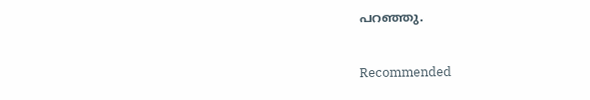പറഞ്ഞു.

Recommended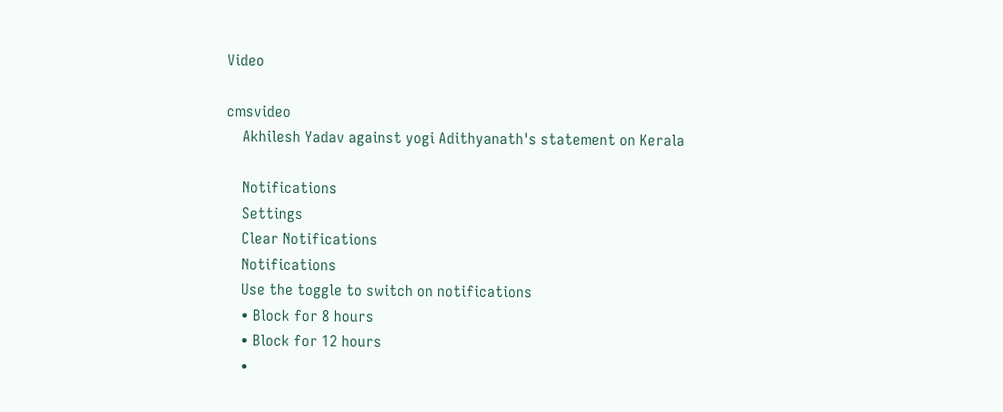Video

cmsvideo
    Akhilesh Yadav against yogi Adithyanath's statement on Kerala

    Notifications
    Settings
    Clear Notifications
    Notifications
    Use the toggle to switch on notifications
    • Block for 8 hours
    • Block for 12 hours
    •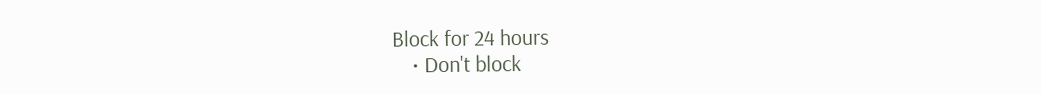Block for 24 hours
    • Don't block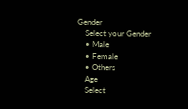Gender
    Select your Gender
    • Male
    • Female
    • Others
    Age
    Select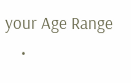your Age Range
    •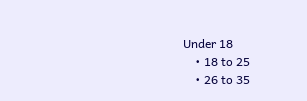Under 18
    • 18 to 25
    • 26 to 35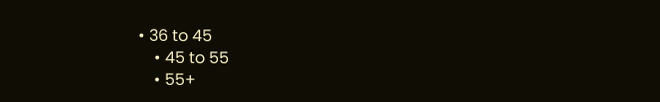• 36 to 45
    • 45 to 55
    • 55+